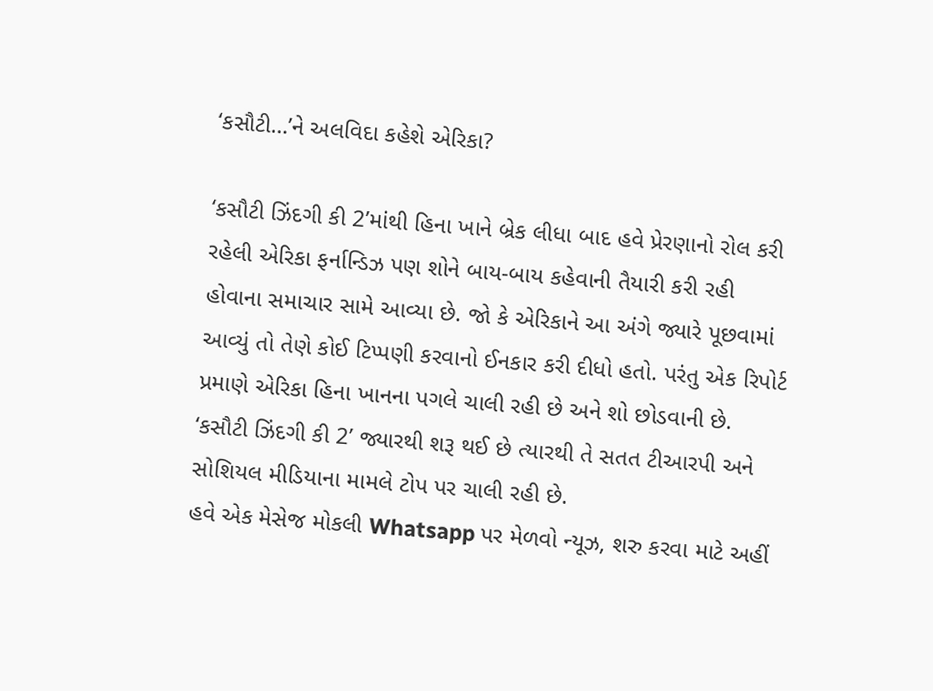‘કસૌટી…’ને અલવિદા કહેશે એરિકા?

‘કસૌટી ઝિંદગી કી 2’માંથી હિના ખાને બ્રેક લીધા બાદ હવે પ્રેરણાનો રોલ કરી રહેલી એરિકા ફર્નાન્ડિઝ પણ શોને બાય-બાય કહેવાની તૈયારી કરી રહી હોવાના સમાચાર સામે આવ્યા છે. જો કે એરિકાને આ અંગે જ્યારે પૂછવામાં આવ્યું તો તેણે કોઈ ટિપ્પણી કરવાનો ઈનકાર કરી દીધો હતો. પરંતુ એક રિપોર્ટ પ્રમાણે એરિકા હિના ખાનના પગલે ચાલી રહી છે અને શો છોડવાની છે. ‘કસૌટી ઝિંદગી કી 2’ જ્યારથી શરૂ થઈ છે ત્યારથી તે સતત ટીઆરપી અને સોશિયલ મીડિયાના મામલે ટોપ પર ચાલી રહી છે.
હવે એક મેસેજ મોકલી Whatsapp પર મેળવો ન્યૂઝ, શરુ કરવા માટે અહીં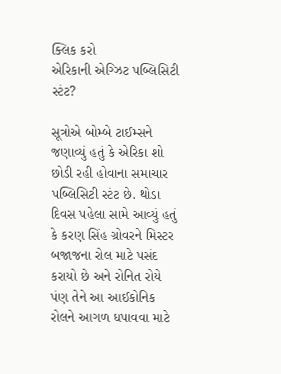ક્લિક કરો
એરિકાની એગ્ઝિટ પબ્લિસિટી સ્ટંટ?

સૂત્રોએ બોમ્બે ટાઈમ્સને જણાવ્યું હતું કે એરિકા શો છોડી રહી હોવાના સમાચાર પબ્લિસિટી સ્ટંટ છે. થોડા દિવસ પહેલા સામે આવ્યું હતું કે કરણ સિંહ ગ્રોવરને મિસ્ટર બજાજના રોલ માટે પસંદ કરાયો છે અને રોનિત રોયે પંણ તેને આ આઈકોનિક રોલને આગળ ધપાવવા માટે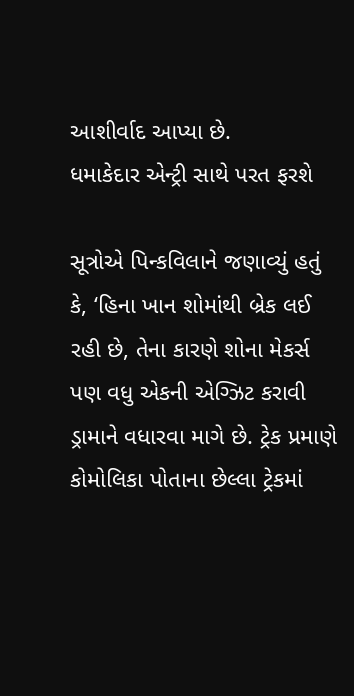આશીર્વાદ આપ્યા છે.
ધમાકેદાર એન્ટ્રી સાથે પરત ફરશે

સૂત્રોએ પિન્કવિલાને જણાવ્યું હતું કે, ‘હિના ખાન શોમાંથી બ્રેક લઈ રહી છે, તેના કારણે શોના મેકર્સ પણ વધુ એકની એગ્ઝિટ કરાવી ડ્રામાને વધારવા માગે છે. ટ્રેક પ્રમાણે કોમોલિકા પોતાના છેલ્લા ટ્રેકમાં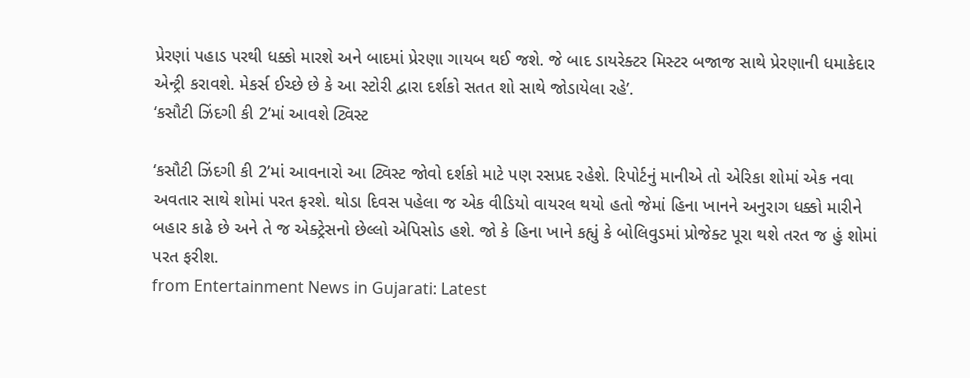પ્રેરણાં પહાડ પરથી ધક્કો મારશે અને બાદમાં પ્રેરણા ગાયબ થઈ જશે. જે બાદ ડાયરેક્ટર મિસ્ટર બજાજ સાથે પ્રેરણાની ધમાકેદાર એન્ટ્રી કરાવશે. મેકર્સ ઈચ્છે છે કે આ સ્ટોરી દ્વારા દર્શકો સતત શો સાથે જોડાયેલા રહે’.
‘કસૌટી ઝિંદગી કી 2’માં આવશે ટ્વિસ્ટ

‘કસૌટી ઝિંદગી કી 2’માં આવનારો આ ટ્વિસ્ટ જોવો દર્શકો માટે પણ રસપ્રદ રહેશે. રિપોર્ટનું માનીએ તો એરિકા શોમાં એક નવા અવતાર સાથે શોમાં પરત ફરશે. થોડા દિવસ પહેલા જ એક વીડિયો વાયરલ થયો હતો જેમાં હિના ખાનને અનુરાગ ધક્કો મારીને બહાર કાઢે છે અને તે જ એક્ટ્રેસનો છેલ્લો એપિસોડ હશે. જો કે હિના ખાને કહ્યું કે બોલિવુડમાં પ્રોજેક્ટ પૂરા થશે તરત જ હું શોમાં પરત ફરીશ.
from Entertainment News in Gujarati: Latest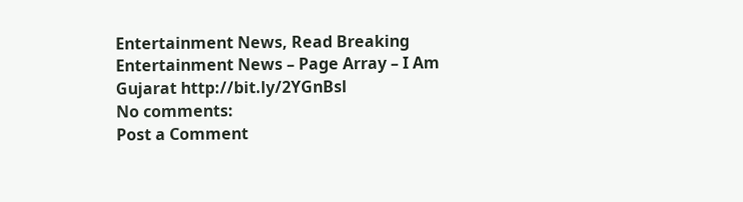Entertainment News, Read Breaking Entertainment News – Page Array – I Am Gujarat http://bit.ly/2YGnBsl
No comments:
Post a Comment